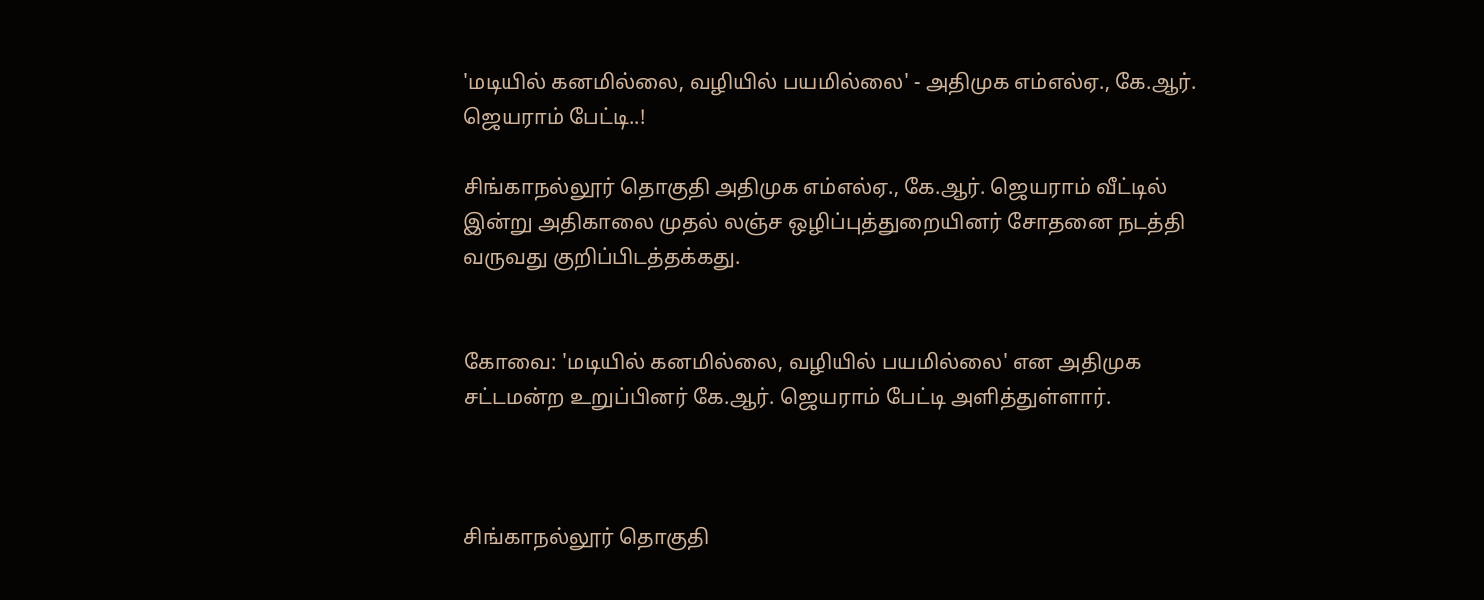'மடியில் கனமில்லை, வழியில் பயமில்லை' - அதிமுக எம்எல்ஏ., கே.ஆர். ஜெயராம் பேட்டி..!

சிங்காநல்லூர் தொகுதி அதிமுக எம்எல்ஏ., கே.ஆர். ஜெயராம் வீட்டில் இன்று அதிகாலை முதல் லஞ்ச ஒழிப்புத்துறையினர் சோதனை நடத்தி வருவது குறிப்பிடத்தக்கது.


கோவை: 'மடியில் கனமில்லை, வழியில் பயமில்லை' என அதிமுக சட்டமன்ற உறுப்பினர் கே.ஆர். ஜெயராம் பேட்டி அளித்துள்ளார்.



சிங்காநல்லூர் தொகுதி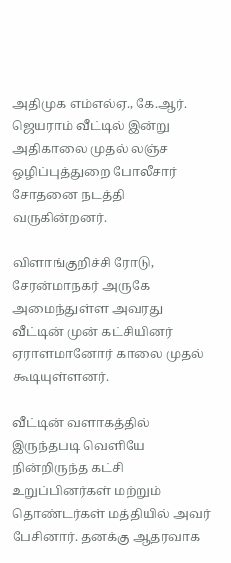அதிமுக எம்எல்ஏ., கே.ஆர். ஜெயராம் வீட்டில் இன்று அதிகாலை முதல் லஞ்ச ஒழிப்புத்துறை போலீசார் சோதனை நடத்தி வருகின்றனர்.

விளாங்குறிச்சி ரோடு, சேரன்மாநகர் அருகே அமைந்துள்ள அவரது வீட்டின் முன் கட்சியினர் ஏராளமானோர் காலை முதல் கூடியுள்ளனர்.

வீட்டின் வளாகத்தில் இருந்தபடி வெளியே நின்றிருந்த கட்சி உறுப்பினர்கள் மற்றும் தொண்டர்கள் மத்தியில் அவர் பேசினார். தனக்கு ஆதரவாக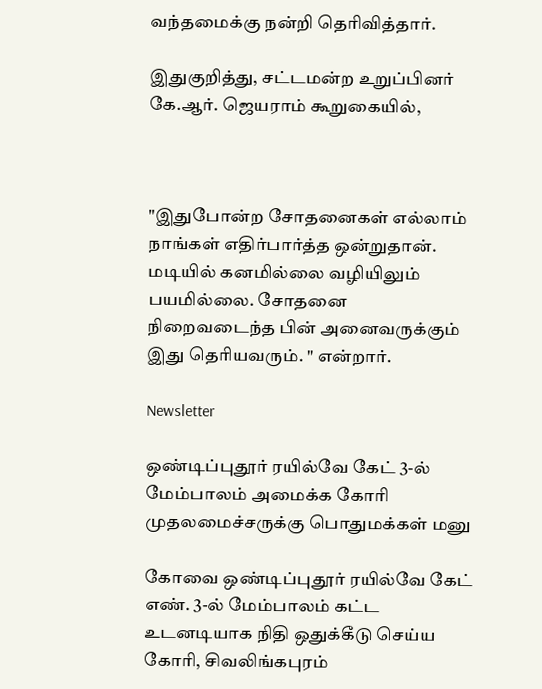வந்தமைக்கு நன்றி தெரிவித்தார்.

இதுகுறித்து, சட்டமன்ற உறுப்பினர் கே.ஆர். ஜெயராம் கூறுகையில்,



"இதுபோன்ற சோதனைகள் எல்லாம் நாங்கள் எதிர்பார்த்த ஒன்றுதான். மடியில் கனமில்லை வழியிலும் பயமில்லை. சோதனை நிறைவடைந்த பின் அனைவருக்கும் இது தெரியவரும். " என்றார்.

Newsletter

ஒண்டிப்புதூர் ரயில்வே கேட் 3-ல் மேம்பாலம் அமைக்க கோரி முதலமைச்சருக்கு பொதுமக்கள் மனு

கோவை ஒண்டிப்புதூர் ரயில்வே கேட் எண். 3-ல் மேம்பாலம் கட்ட உடனடியாக நிதி ஒதுக்கீடு செய்ய கோரி, சிவலிங்கபுரம்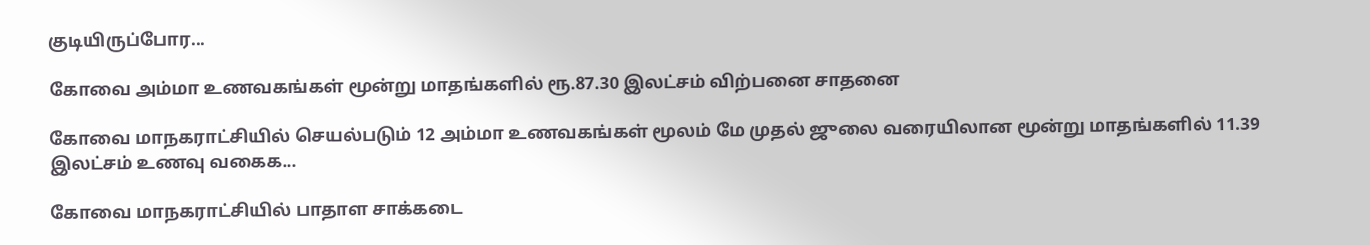குடியிருப்போர...

கோவை அம்மா உணவகங்கள் மூன்று மாதங்களில் ரூ.87.30 இலட்சம் விற்பனை சாதனை

கோவை மாநகராட்சியில் செயல்படும் 12 அம்மா உணவகங்கள் மூலம் மே முதல் ஜுலை வரையிலான மூன்று மாதங்களில் 11.39 இலட்சம் உணவு வகைக...

கோவை மாநகராட்சியில் பாதாள சாக்கடை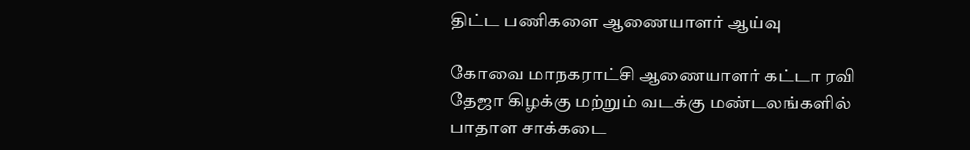திட்ட பணிகளை ஆணையாளர் ஆய்வு

கோவை மாநகராட்சி ஆணையாளர் கட்டா ரவி தேஜா கிழக்கு மற்றும் வடக்கு மண்டலங்களில் பாதாள சாக்கடை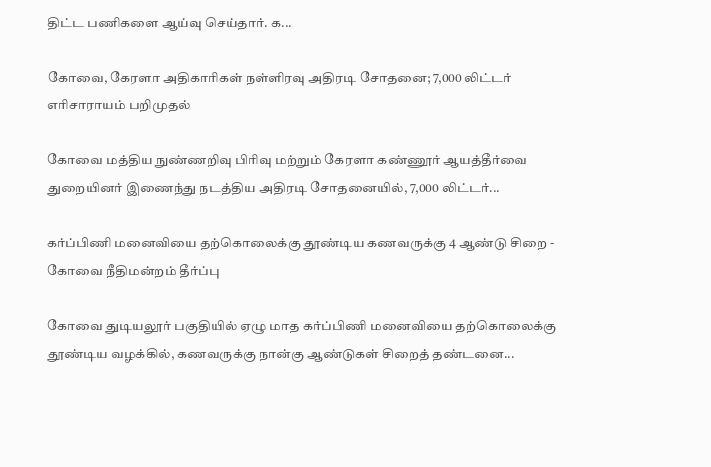திட்ட பணிகளை ஆய்வு செய்தார். க...

கோவை, கேரளா அதிகாரிகள் நள்ளிரவு அதிரடி சோதனை; 7,000 லிட்டர் எரிசாராயம் பறிமுதல்

கோவை மத்திய நுண்ணறிவு பிரிவு மற்றும் கேரளா கண்ணூர் ஆயத்தீர்வை துறையினர் இணைந்து நடத்திய அதிரடி சோதனையில், 7,000 லிட்டர்...

கர்ப்பிணி மனைவியை தற்கொலைக்கு தூண்டிய கணவருக்கு 4 ஆண்டு சிறை - கோவை நீதிமன்றம் தீர்ப்பு

கோவை துடியலூர் பகுதியில் ஏழு மாத கர்ப்பிணி மனைவியை தற்கொலைக்கு தூண்டிய வழக்கில், கணவருக்கு நான்கு ஆண்டுகள் சிறைத் தண்டனை...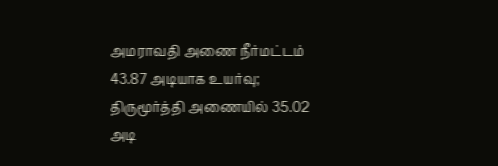அமராவதி அணை நீர்மட்டம் 43.87 அடியாக உயர்வு; திருமூர்த்தி அணையில் 35.02 அடி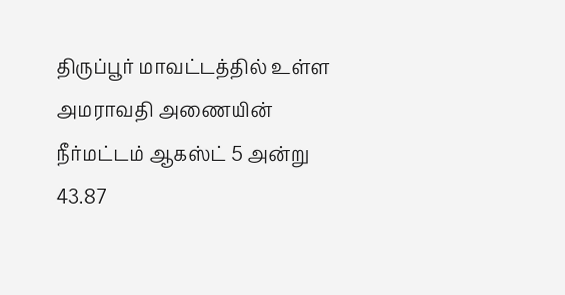திருப்பூர் மாவட்டத்தில் உள்ள அமராவதி அணையின் நீர்மட்டம் ஆகஸ்ட் 5 அன்று 43.87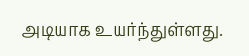அடியாக உயர்ந்துள்ளது.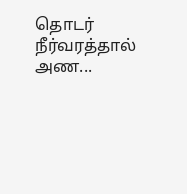தொடர் நீர்வரத்தால் அண...